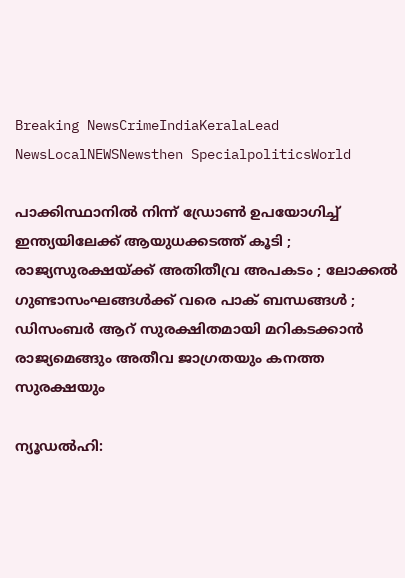Breaking NewsCrimeIndiaKeralaLead NewsLocalNEWSNewsthen SpecialpoliticsWorld

പാക്കിസ്ഥാനില്‍ നിന്ന് ഡ്രോണ്‍ ഉപയോഗിച്ച് ഇന്ത്യയിലേക്ക് ആയുധക്കടത്ത് കൂടി ; രാജ്യസുരക്ഷയ്ക്ക് അതിതീവ്ര അപകടം ; ലോക്കല്‍ ഗുണ്ടാസംഘങ്ങള്‍ക്ക് വരെ പാക് ബന്ധങ്ങള്‍ ; ഡിസംബര്‍ ആറ് സുരക്ഷിതമായി മറികടക്കാന്‍ രാജ്യമെങ്ങും അതീവ ജാഗ്രതയും കനത്ത സുരക്ഷയും

ന്യൂഡല്‍ഹി: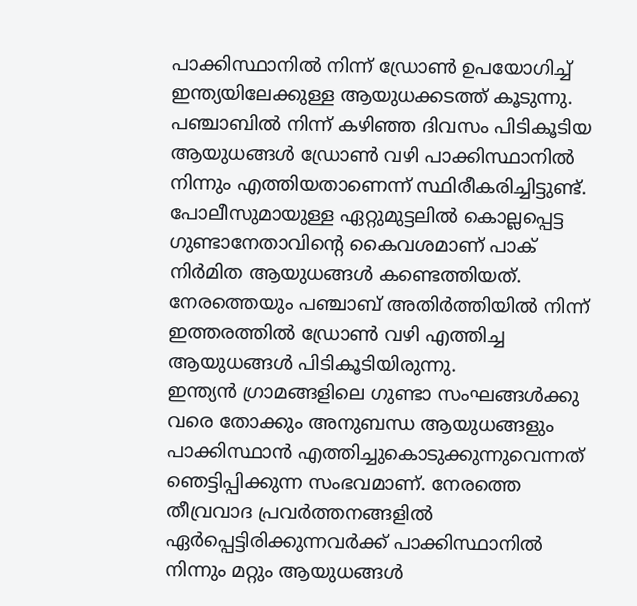പാക്കിസ്ഥാനില്‍ നിന്ന് ഡ്രോണ്‍ ഉപയോഗിച്ച് ഇന്ത്യയിലേക്കുള്ള ആയുധക്കടത്ത് കൂടുന്നു. പഞ്ചാബില്‍ നിന്ന് കഴിഞ്ഞ ദിവസം പിടികൂടിയ ആയുധങ്ങള്‍ ഡ്രോണ്‍ വഴി പാക്കിസ്ഥാനില്‍ നിന്നും എത്തിയതാണെന്ന് സ്ഥിരീകരിച്ചിട്ടുണ്ട്. പോലീസുമായുള്ള ഏറ്റുമുട്ടലില്‍ കൊല്ലപ്പെട്ട ഗുണ്ടാനേതാവിന്റെ കൈവശമാണ് പാക് നിര്‍മിത ആയുധങ്ങള്‍ കണ്ടെത്തിയത്.
നേരത്തെയും പഞ്ചാബ് അതിര്‍ത്തിയില്‍ നിന്ന് ഇത്തരത്തില്‍ ഡ്രോണ്‍ വഴി എത്തിച്ച ആയുധങ്ങള്‍ പിടികൂടിയിരുന്നു.
ഇന്ത്യന്‍ ഗ്രാമങ്ങളിലെ ഗുണ്ടാ സംഘങ്ങള്‍ക്കു വരെ തോക്കും അനുബന്ധ ആയുധങ്ങളും പാക്കിസ്ഥാന്‍ എത്തിച്ചുകൊടുക്കുന്നുവെന്നത് ഞെട്ടിപ്പിക്കുന്ന സംഭവമാണ്. നേരത്തെ തീവ്രവാദ പ്രവര്‍ത്തനങ്ങളില്‍ ഏര്‍പ്പെട്ടിരിക്കുന്നവര്‍ക്ക് പാക്കിസ്ഥാനില്‍ നിന്നും മറ്റും ആയുധങ്ങള്‍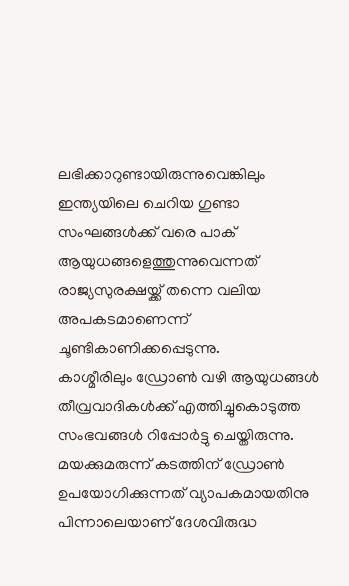ലഭിക്കാറുണ്ടായിരുന്നുവെങ്കിലും ഇന്ത്യയിലെ ചെറിയ ഗുണ്ടാ സംഘങ്ങള്‍ക്ക് വരെ പാക് ആയുധങ്ങളെത്തുന്നുവെന്നത് രാജ്യസുരക്ഷയ്ക്ക് തന്നെ വലിയ അപകടമാണെന്ന് ചൂണ്ടികാണിക്കപ്പെടുന്നു.
കാശ്മീരിലും ഡ്രോണ്‍ വഴി ആയുധങ്ങള്‍ തീവ്രവാദികള്‍ക്ക് എത്തിച്ചുകൊടുത്ത സംഭവങ്ങള്‍ റിപ്പോര്‍ട്ടു ചെയ്തിരുന്നു.
മയക്കുമരുന്ന് കടത്തിന് ഡ്രോണ്‍ ഉപയോഗിക്കുന്നത് വ്യാപകമായതിനു പിന്നാലെയാണ് ദേശവിരുദ്ധ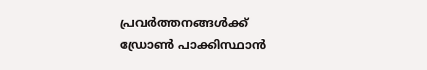പ്രവര്‍ത്തനങ്ങള്‍ക്ക് ഡ്രോണ്‍ പാക്കിസ്ഥാന്‍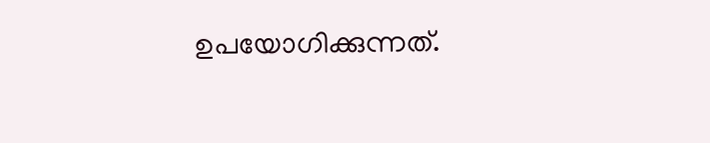ഉപയോഗിക്കുന്നത്.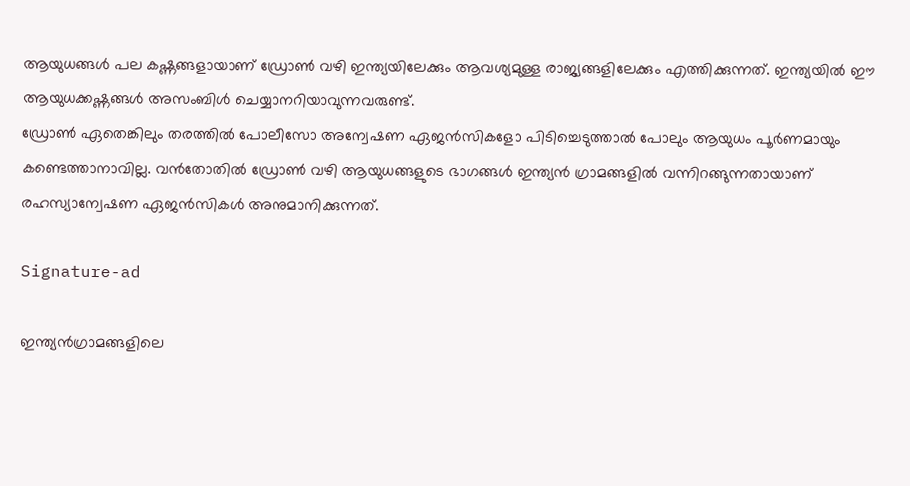ആയുധങ്ങള്‍ പല കഷ്ണങ്ങളായാണ് ഡ്രോണ്‍ വഴി ഇന്ത്യയിലേക്കും ആവശ്യമുള്ള രാജ്യങ്ങളിലേക്കും എത്തിക്കുന്നത്. ഇന്ത്യയില്‍ ഈ ആയുധക്കഷ്ണങ്ങള്‍ അസംബിള്‍ ചെയ്യാനറിയാവുന്നവരുണ്ട്.
ഡ്രോണ്‍ ഏതെങ്കിലും തരത്തില്‍ പോലീസോ അന്വേഷണ ഏജന്‍സികളോ പിടിച്ചെടുത്താല്‍ പോലും ആയുധം പൂര്‍ണമായും കണ്ടെത്താനാവില്ല. വന്‍തോതില്‍ ഡ്രോണ്‍ വഴി ആയുധങ്ങളുടെ ഭാഗങ്ങള്‍ ഇന്ത്യന്‍ ഗ്രാമങ്ങളില്‍ വന്നിറങ്ങുന്നതായാണ് രഹസ്യാന്വേഷണ ഏജന്‍സികള്‍ അനുമാനിക്കുന്നത്.

Signature-ad

ഇന്ത്യന്‍ഗ്രാമങ്ങളിലെ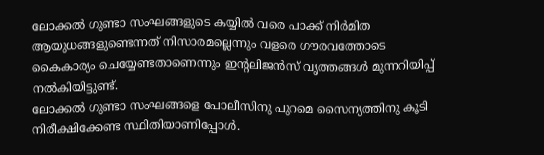ലോക്കല്‍ ഗുണ്ടാ സംഘങ്ങളുടെ കയ്യില്‍ വരെ പാക്ക് നിര്‍മിത ആയുധങ്ങളുണ്ടെന്നത് നിസാരമല്ലെന്നും വളരെ ഗൗരവത്തോടെ കൈകാര്യം ചെയ്യേണ്ടതാണെന്നും ഇന്റലിജന്‍സ് വൃത്തങ്ങള്‍ മുന്നറിയിപ്പ് നല്‍കിയിട്ടുണ്ട്.
ലോക്കല്‍ ഗുണ്ടാ സംഘങ്ങളെ പോലീസിനു പുറമെ സൈന്യത്തിനു കൂടി നിരീക്ഷിക്കേണ്ട സ്ഥിതിയാണിപ്പോള്‍.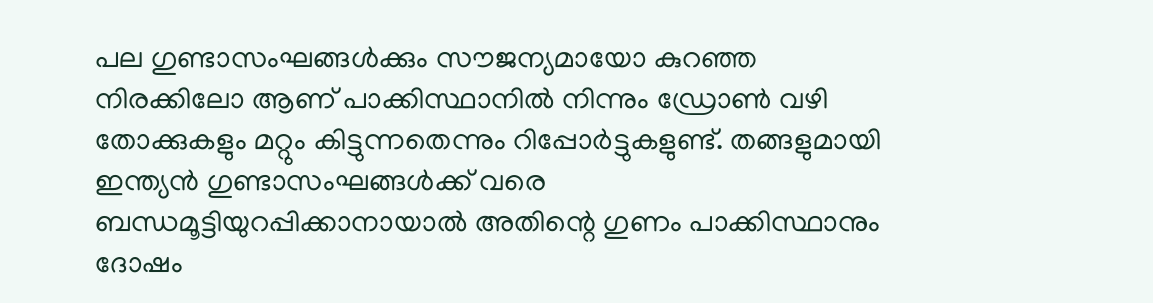പല ഗുണ്ടാസംഘങ്ങള്‍ക്കും സൗജന്യമായോ കുറഞ്ഞ നിരക്കിലോ ആണ് പാക്കിസ്ഥാനില്‍ നിന്നും ഡ്രോണ്‍ വഴി തോക്കുകളും മറ്റും കിട്ടുന്നതെന്നും റിപ്പോര്‍ട്ടുകളുണ്ട്. തങ്ങളുമായി ഇന്ത്യന്‍ ഗുണ്ടാസംഘങ്ങള്‍ക്ക് വരെ ബന്ധമൂട്ടിയുറപ്പിക്കാനായാല്‍ അതിന്റെ ഗുണം പാക്കിസ്ഥാനും ദോഷം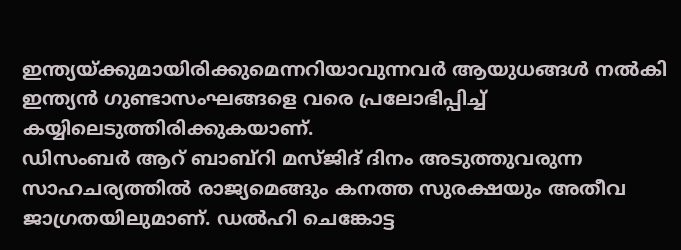ഇന്ത്യയ്ക്കുമായിരിക്കുമെന്നറിയാവുന്നവര്‍ ആയുധങ്ങള്‍ നല്‍കി ഇന്ത്യന്‍ ഗുണ്ടാസംഘങ്ങളെ വരെ പ്രലോഭിപ്പിച്ച് കയ്യിലെടുത്തിരിക്കുകയാണ്.
ഡിസംബര്‍ ആറ് ബാബ്‌റി മസ്ജിദ് ദിനം അടുത്തുവരുന്ന സാഹചര്യത്തില്‍ രാജ്യമെങ്ങും കനത്ത സുരക്ഷയും അതീവ ജാഗ്രതയിലുമാണ്. ഡല്‍ഹി ചെങ്കോട്ട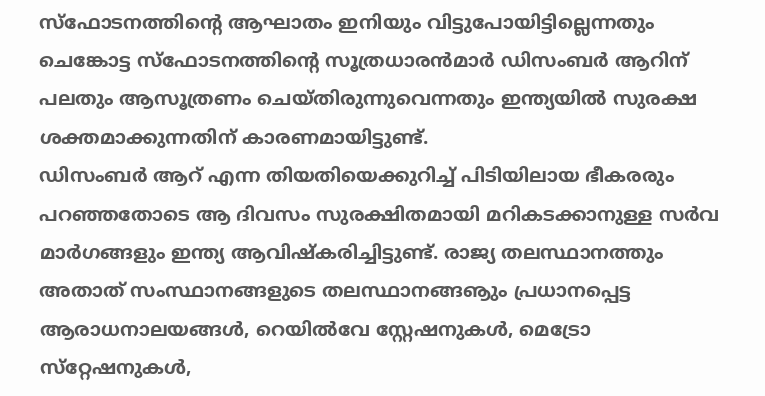സ്‌ഫോടനത്തിന്റെ ആഘാതം ഇനിയും വിട്ടുപോയിട്ടില്ലെന്നതും ചെങ്കോട്ട സ്‌ഫോടനത്തിന്റെ സൂത്രധാരന്‍മാര്‍ ഡിസംബര്‍ ആറിന് പലതും ആസൂത്രണം ചെയ്തിരുന്നുവെന്നതും ഇന്ത്യയില്‍ സുരക്ഷ ശക്തമാക്കുന്നതിന് കാരണമായിട്ടുണ്ട്.
ഡിസംബര്‍ ആറ് എന്ന തിയതിയെക്കുറിച്ച് പിടിയിലായ ഭീകരരും പറഞ്ഞതോടെ ആ ദിവസം സുരക്ഷിതമായി മറികടക്കാനുള്ള സര്‍വ മാര്‍ഗങ്ങളും ഇന്ത്യ ആവിഷ്‌കരിച്ചിട്ടുണ്ട്. രാജ്യ തലസ്ഥാനത്തും അതാത് സംസ്ഥാനങ്ങളുടെ തലസ്ഥാനങ്ങൡും പ്രധാനപ്പെട്ട ആരാധനാലയങ്ങള്‍, റെയില്‍വേ സ്റ്റേഷനുകള്‍, മെട്രോ സ്‌റ്റേഷനുകള്‍,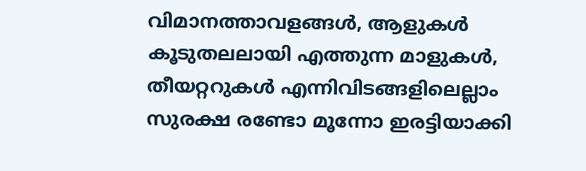വിമാനത്താവളങ്ങള്‍, ആളുകള്‍ കൂടുതലലായി എത്തുന്ന മാളുകള്‍, തീയറ്ററുകള്‍ എന്നിവിടങ്ങളിലെല്ലാം സുരക്ഷ രണ്ടോ മൂന്നോ ഇരട്ടിയാക്കി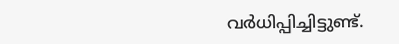വര്‍ധിപ്പിച്ചിട്ടുണ്ട്.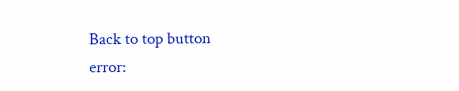Back to top button
error: